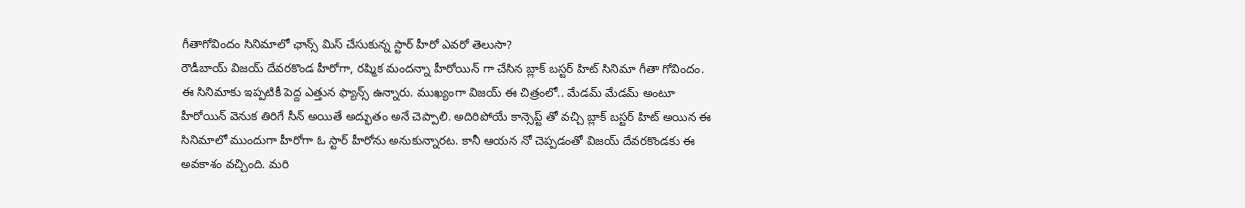గీతాగోవిందం సినిమాలో ఛాన్స్ మిస్ చేసుకున్న స్టార్ హీరో ఎవరో తెలుసా?
రౌడీబాయ్ విజయ్ దేవరకొండ హీరోగా, రష్మిక మందన్నా హీరోయిన్ గా చేసిన బ్లాక్ బస్టర్ హిట్ సినిమా గీతా గోవిందం. ఈ సినిమాకు ఇప్పటికీ పెద్ద ఎత్తున ఫ్యాన్స్ ఉన్నారు. ముఖ్యంగా విజయ్ ఈ చిత్రంలో.. మేడమ్ మేడమ్ అంటూ హీరోయిన్ వెనుక తిరిగే సీన్ అయితే అద్భుతం అనే చెప్పాలి. అదిరిపోయే కాన్సెప్ట్ తో వచ్చి బ్లాక్ బస్టర్ హిట్ అయిన ఈ సినిమాలో ముందుగా హీరోగా ఓ స్టార్ హీరోను అనుకున్నారట. కానీ ఆయన నో చెప్పడంతో విజయ్ దేవరకొండకు ఈ అవకాశం వచ్చింది. మరి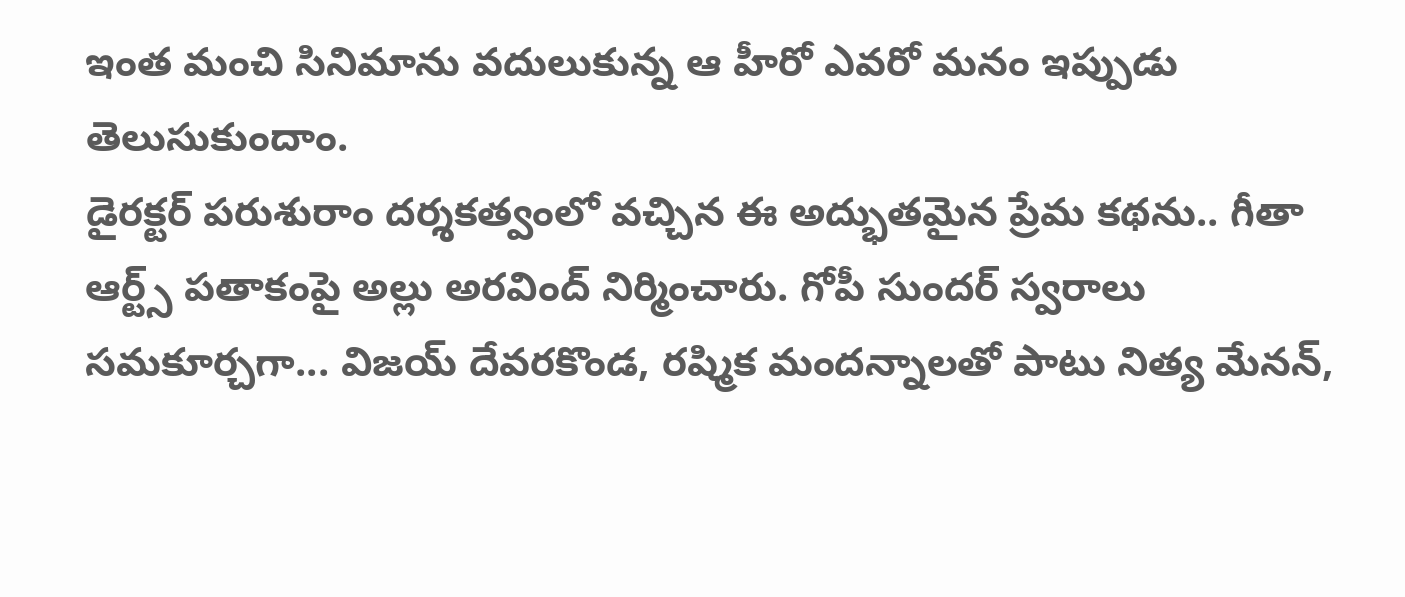ఇంత మంచి సినిమాను వదులుకున్న ఆ హీరో ఎవరో మనం ఇప్పుడు తెలుసుకుందాం.
డైరక్టర్ పరుశురాం దర్శకత్వంలో వచ్చిన ఈ అద్భుతమైన ప్రేమ కథను.. గీతా ఆర్ట్స్ పతాకంపై అల్లు అరవింద్ నిర్మించారు. గోపీ సుందర్ స్వరాలు సమకూర్చగా... విజయ్ దేవరకొండ, రష్మిక మందన్నాలతో పాటు నిత్య మేనన్,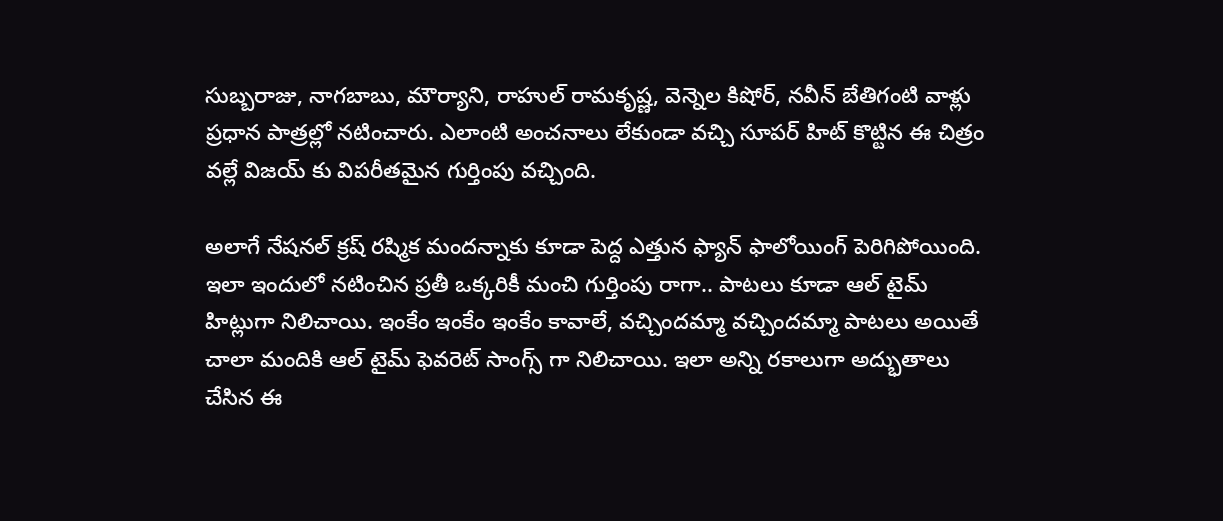సుబ్బరాజు, నాగబాబు, మౌర్యాని, రాహుల్ రామకృష్ణ, వెన్నెల కిషోర్, నవీన్ బేతిగంటి వాళ్లు ప్రధాన పాత్రల్లో నటించారు. ఎలాంటి అంచనాలు లేకుండా వచ్చి సూపర్ హిట్ కొట్టిన ఈ చిత్రం వల్లే విజయ్ కు విపరీతమైన గుర్తింపు వచ్చింది.

అలాగే నేషనల్ క్రష్ రష్మిక మందన్నాకు కూడా పెద్ద ఎత్తున ఫ్యాన్ ఫాలోయింగ్ పెరిగిపోయింది. ఇలా ఇందులో నటించిన ప్రతీ ఒక్కరికీ మంచి గుర్తింపు రాగా.. పాటలు కూడా ఆల్ టైమ్ హిట్లుగా నిలిచాయి. ఇంకేం ఇంకేం ఇంకేం కావాలే, వచ్చిందమ్మా వచ్చిందమ్మా పాటలు అయితే చాలా మందికి ఆల్ టైమ్ ఫెవరెట్ సాంగ్స్ గా నిలిచాయి. ఇలా అన్ని రకాలుగా అద్భుతాలు చేసిన ఈ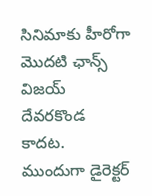సినిమాకు హీరోగా మొదటి ఛాన్స్ విజయ్ దేవరకొండ కాదట.
ముందుగా డైరెక్టర్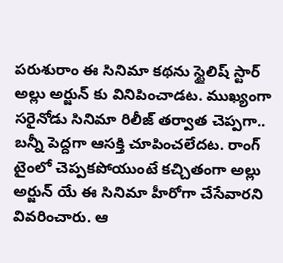పరుశురాం ఈ సినిమా కథను స్టైలిష్ స్టార్ అల్లు అర్జున్ కు వినిపించాడట. ముఖ్యంగా సరైనోడు సినిమా రిలీజ్ తర్వాత చెప్పగా.. బన్నీ పెద్దగా ఆసక్తి చూపించలేదట. రాంగ్ టైంలో చెప్పకపోయుంటే కచ్చితంగా అల్లు అర్జున్ యే ఈ సినిమా హీరోగా చేసేవారని వివరించారు. ఆ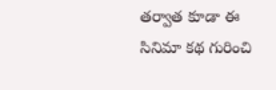తర్వాత కూడా ఈ సినిమా కథ గురించి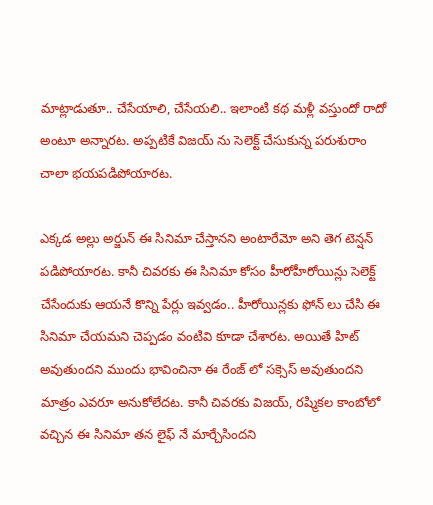మాట్లాడుతూ.. చేసేయాలి, చేసేయలి.. ఇలాంటి కథ మళ్లీ వస్తుందో రాదో అంటూ అన్నారట. అప్పటికే విజయ్ ను సెలెక్ట్ చేసుకున్న పరుశురాం చాలా భయపడిపోయారట.

ఎక్కడ అల్లు అర్జున్ ఈ సినిమా చేస్తానని అంటారేమో అని తెగ టెన్షన్ పడిపోయారట. కానీ చివరకు ఈ సినిమా కోసం హీరోహీరోయిన్లు సెలెక్ట్ చేసేందుకు ఆయనే కొన్ని పేర్లు ఇవ్వడం.. హీరోయిన్లకు ఫోన్ లు చేసి ఈ సినిమా చేయమని చెప్పడం వంటివి కూడా చేశారట. అయితే హిట్ అవుతుందని ముందు భావించినా ఈ రేంజ్ లో సక్సెస్ అవుతుందని మాత్రం ఎవరూ అనుకోలేదట. కానీ చివరకు విజయ్, రష్మికల కాంబోలో వచ్చిన ఈ సినిమా తన లైఫ్ నే మార్చేసిందని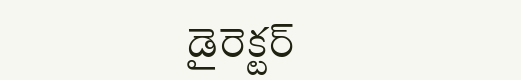డైరెక్టర్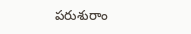పరుశురాం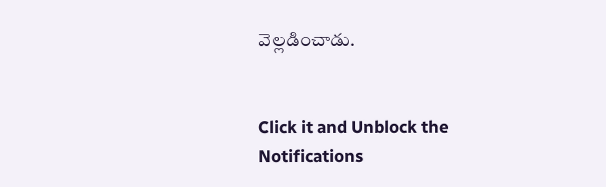వెల్లడించాడు.


Click it and Unblock the Notifications